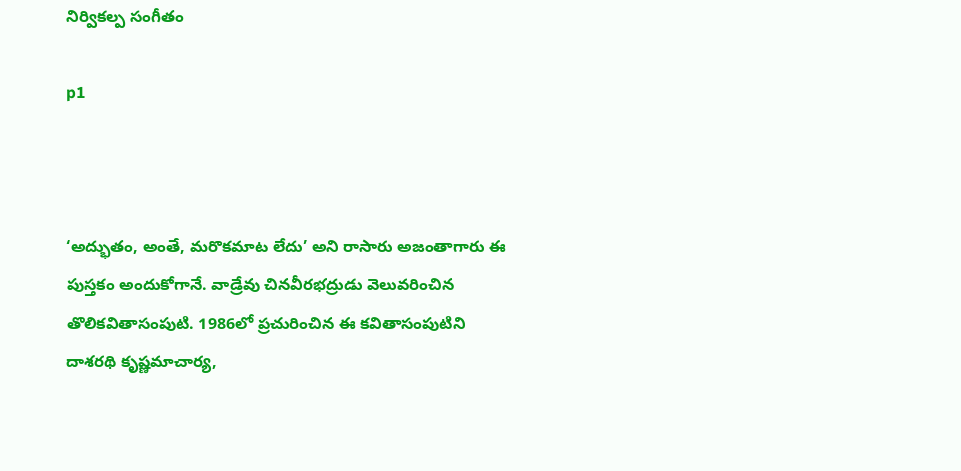నిర్వికల్ప సంగీతం

p1



‘అద్భుతం, అంతే, మరొకమాట లేదు’ అని రాసారు అజంతాగారు ఈ పుస్తకం అందుకోగానే. వాడ్రేవు చినవీరభద్రుడు వెలువరించిన తొలికవితాసంపుటి. 1986లో ప్రచురించిన ఈ కవితాసంపుటిని దాశరథి కృష్ణమాచార్య,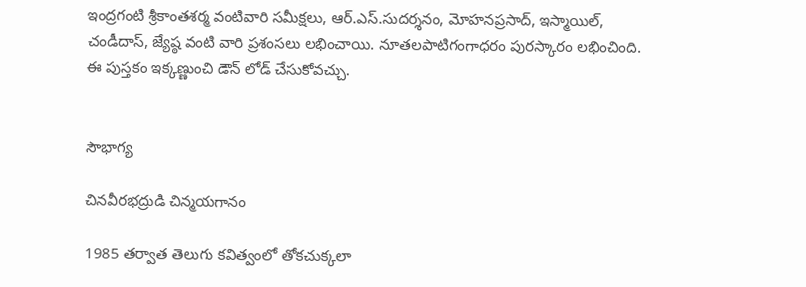ఇంద్రగంటి శ్రీకాంతశర్మ వంటివారి సమీక్షలు, ఆర్.ఎస్.సుదర్శనం, మోహనప్రసాద్, ఇస్మాయిల్, చండీదాస్, జ్యేష్ఠ వంటి వారి ప్రశంసలు లభించాయి. నూతలపాటిగంగాధరం పురస్కారం లభించింది. ఈ పుస్తకం ఇక్కణ్ణుంచి డౌన్ లోడ్ చేసుకోవచ్చు.


సౌభాగ్య

చినవీరభద్రుడి చిన్మయగానం

1985 తర్వాత తెలుగు కవిత్వంలో తోకచుక్కలా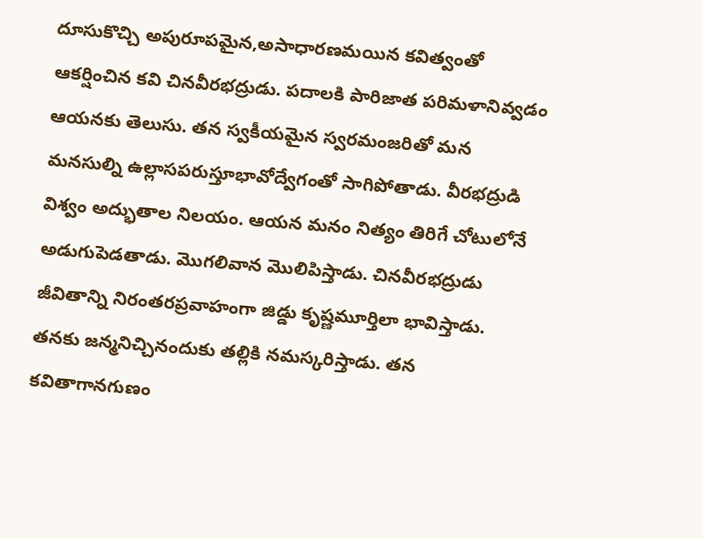దూసుకొచ్చి అపురూపమైన,అసాధారణమయిన కవిత్వంతో ఆకర్షించిన కవి చినవీరభద్రుడు. పదాలకి పారిజాత పరిమళానివ్వడం ఆయనకు తెలుసు. తన స్వకీయమైన స్వరమంజరితో మన మనసుల్ని ఉల్లాసపరుస్తూభావోద్వేగంతో సాగిపోతాడు. వీరభద్రుడి విశ్వం అద్భుతాల నిలయం. ఆయన మనం నిత్యం తిరిగే చోటులోనే అడుగుపెడతాడు. మొగలివాన మొలిపిస్తాడు. చినవీరభద్రుడు జీవితాన్ని నిరంతరప్రవాహంగా జిడ్డు కృష్ణమూర్తిలా భావిస్తాడు. తనకు జన్మనిచ్చినందుకు తల్లికి నమస్కరిస్తాడు. తన కవితాగానగుణం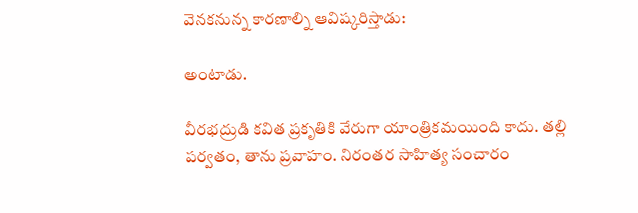వెనకనున్న కారణాల్ని ఆవిష్కరిస్తాడు:

అంటాడు.

వీరభద్రుడి కవిత ప్రకృతికి వేరుగా యాంత్రికమయింది కాదు. తల్లి పర్వతం, తాను ప్రవాహం. నిరంతర సాహిత్య సంచారం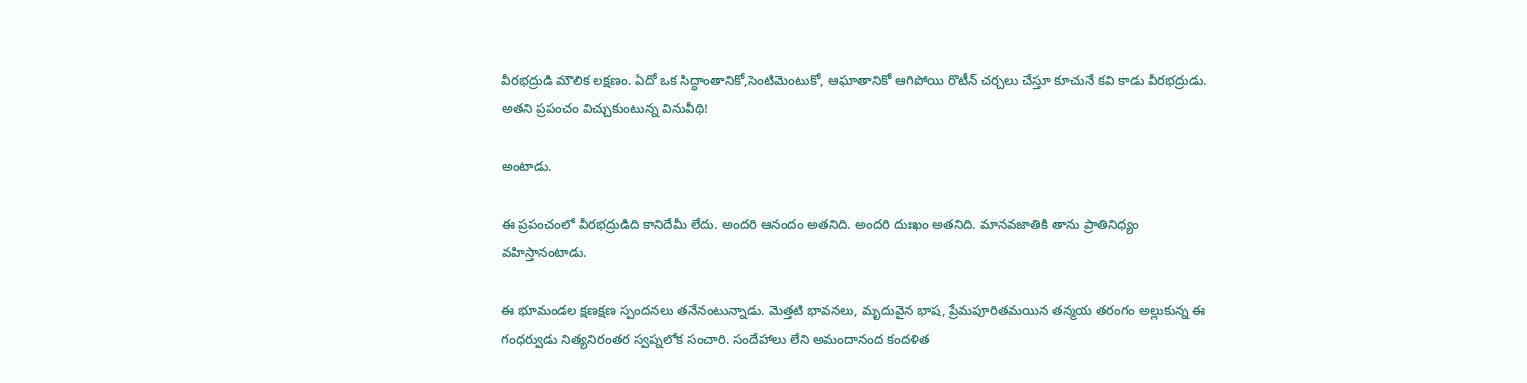వీరభద్రుడి మౌలిక లక్షణం. ఏదో ఒక సిద్ధాంతానికో,సెంటిమెంటుకో, ఆఘాతానికో ఆగిపోయి రొటీన్ చర్చలు చేస్తూ కూచునే కవి కాడు వీరభద్రుడు. అతని ప్రపంచం విచ్చుకుంటున్న వినువీథి!

అంటాడు.

ఈ ప్రపంచంలో వీరభద్రుడిది కానిదేమీ లేదు. అందరి ఆనందం అతనిది. అందరి దుఃఖం అతనిది. మానవజాతికి తాను ప్రాతినిధ్యం వహిస్తానంటాడు.

ఈ భూమండల క్షణక్షణ స్పందనలు తనేనంటున్నాడు. మెత్తటి భావనలు, మృదువైన భాష, ప్రేమపూరితమయిన తన్మయ తరంగం అల్లుకున్న ఈ గంధర్వుడు నిత్యనిరంతర స్వప్నలోక సంచారి. సందేహాలు లేని అమందానంద కందళిత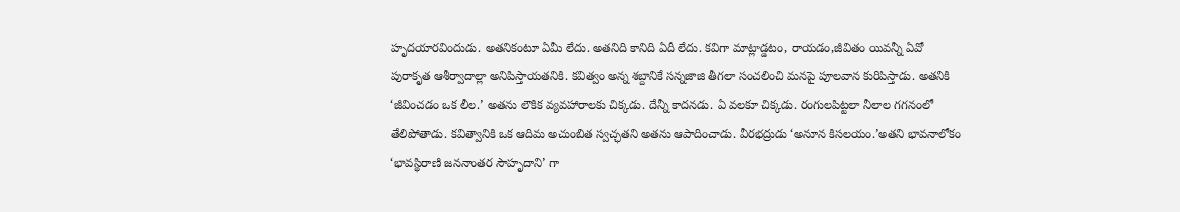హృదయారవిందుడు. అతనికంటూ ఏమీ లేదు. అతనిది కానిది ఏదీ లేదు. కవిగా మాట్లాడ్డటం, రాయడం,జీవితం యివన్నీ ఏవో పురాకృత ఆశీర్వాదాల్లా అనిపిస్తాయతనికి. కవిత్వం అన్న శబ్దానికే సన్నజాజి తీగలా సంచలించి మనపై పూలవాన కురిపిస్తాడు. అతనికి ‘జీవించడం ఒక లీల.’ అతను లౌకిక వ్యవహారాలకు చిక్కడు. దేన్నీ కాదనడు. ఏ వలకూ చిక్కడు. రంగులపిట్టలా నీలాల గగనంలో తేలిపోతాడు. కవిత్వానికి ఒక ఆదిమ అచుంబిత స్వచ్ఛతని అతను ఆపాదించాడు. వీరభద్రుడు ‘అనూన కిసలయం.’అతని భావనాలోకం ‘భావస్థిరాణి జననాంతర సౌహృదాని’ గా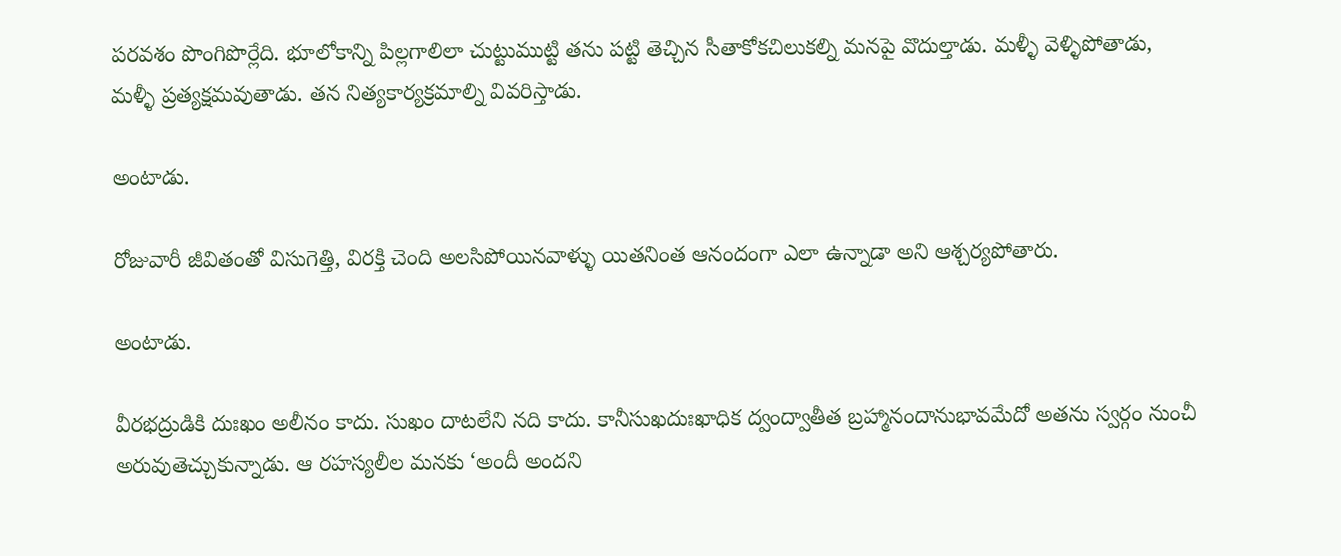పరవశం పొంగిపొర్లేది. భూలోకాన్ని పిల్లగాలిలా చుట్టుముట్టి తను పట్టి తెచ్చిన సీతాకోకచిలుకల్ని మనపై వొదుల్తాడు. మళ్ళీ వెళ్ళిపోతాడు, మళ్ళీ ప్రత్యక్షమవుతాడు. తన నిత్యకార్యక్రమాల్ని వివరిస్తాడు.

అంటాడు.

రోజువారీ జీవితంతో విసుగెత్తి, విరక్తి చెంది అలసిపోయినవాళ్ళు యితనింత ఆనందంగా ఎలా ఉన్నాడా అని ఆశ్చర్యపోతారు.

అంటాడు.

వీరభద్రుడికి దుఃఖం అలీనం కాదు. సుఖం దాటలేని నది కాదు. కానీసుఖదుఃఖాధిక ద్వంద్వాతీత బ్రహ్మానందానుభావమేదో అతను స్వర్గం నుంచీ అరువుతెచ్చుకున్నాడు. ఆ రహస్యలీల మనకు ‘అందీ అందని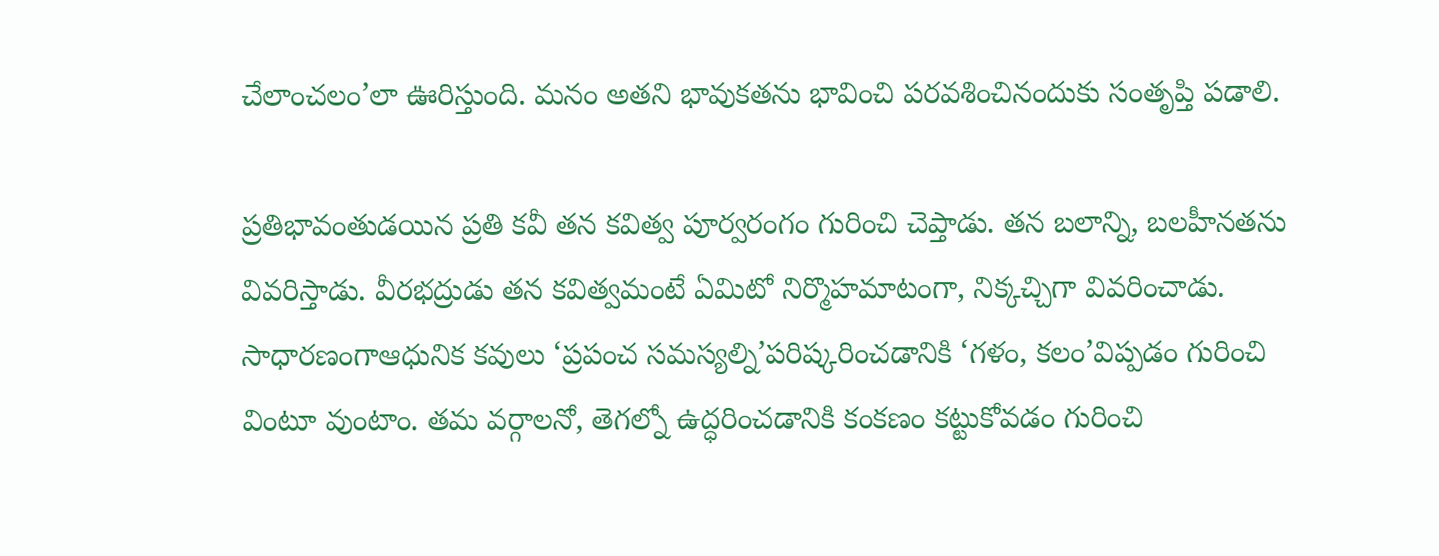చేలాంచలం’లా ఊరిస్తుంది. మనం అతని భావుకతను భావించి పరవశించినందుకు సంతృప్తి పడాలి.

ప్రతిభావంతుడయిన ప్రతి కవీ తన కవిత్వ పూర్వరంగం గురించి చెప్తాడు. తన బలాన్ని, బలహీనతను వివరిస్తాడు. వీరభద్రుడు తన కవిత్వమంటే ఏమిటో నిర్మొహమాటంగా, నిక్కచ్చిగా వివరించాడు. సాధారణంగాఆధునిక కవులు ‘ప్రపంచ సమస్యల్ని’పరిష్కరించడానికి ‘గళం, కలం’విప్పడం గురించి వింటూ వుంటాం. తమ వర్గాలనో, తెగల్నో ఉద్ధరించడానికి కంకణం కట్టుకోవడం గురించి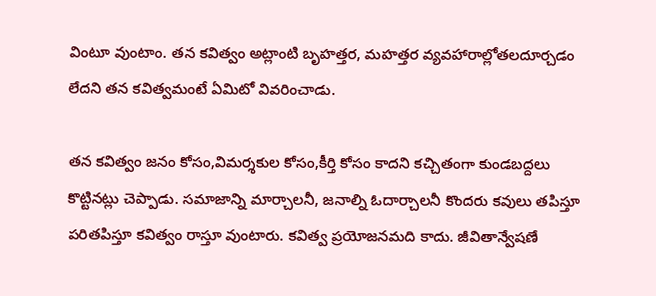వింటూ వుంటాం. తన కవిత్వం అట్లాంటి బృహత్తర, మహత్తర వ్యవహారాల్లోతలదూర్చడం లేదని తన కవిత్వమంటే ఏమిటో వివరించాడు.

తన కవిత్వం జనం కోసం,విమర్శకుల కోసం,కీర్తి కోసం కాదని కచ్చితంగా కుండబద్దలు కొట్టినట్లు చెప్పాడు. సమాజాన్ని మార్చాలనీ, జనాల్ని ఓదార్చాలనీ కొందరు కవులు తపిస్తూ పరితపిస్తూ కవిత్వం రాస్తూ వుంటారు. కవిత్వ ప్రయోజనమది కాదు. జీవితాన్వేషణే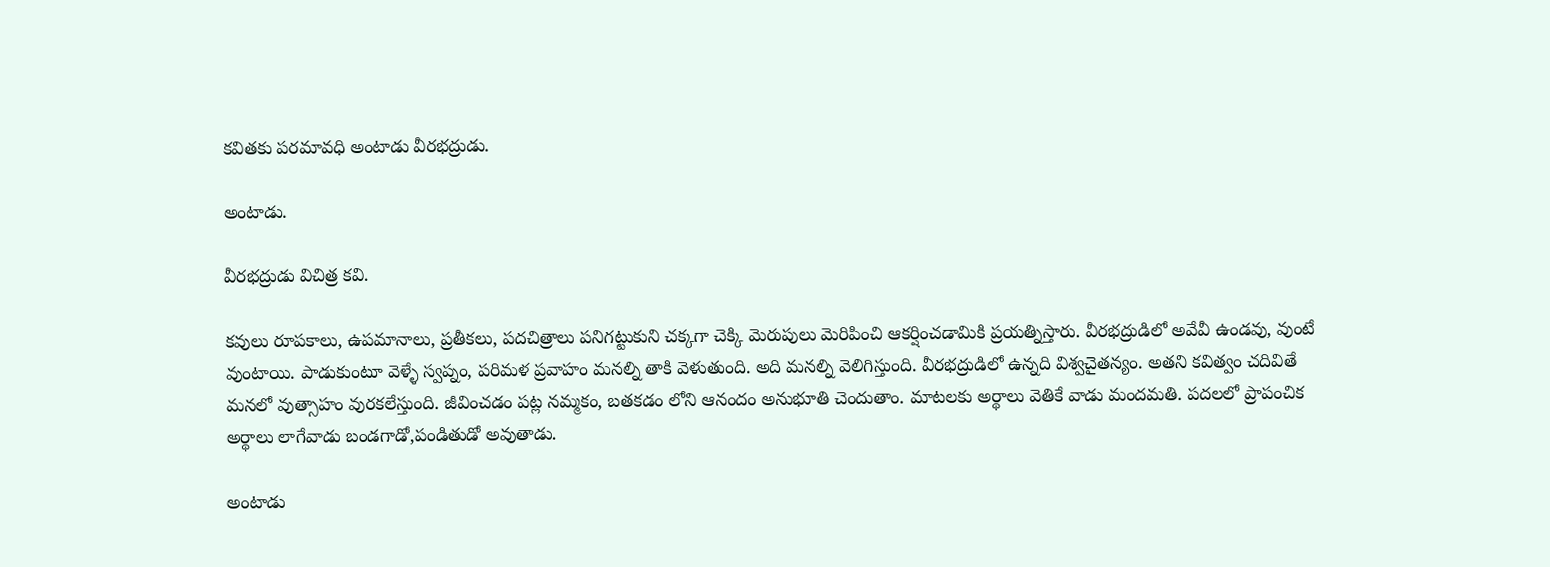కవితకు పరమావధి అంటాడు వీరభద్రుడు.

అంటాడు.

వీరభద్రుడు విచిత్ర కవి.

కవులు రూపకాలు, ఉపమానాలు, ప్రతీకలు, పదచిత్రాలు పనిగట్టుకుని చక్కగా చెక్కి మెరుపులు మెరిపించి ఆకర్షించడామికి ప్రయత్నిస్తారు. వీరభద్రుడిలో అవేవీ ఉండవు, వుంటే వుంటాయి. పాడుకుంటూ వెళ్ళే స్వప్నం, పరిమళ ప్రవాహం మనల్ని తాకి వెళుతుంది. అది మనల్ని వెలిగిస్తుంది. వీరభద్రుడిలో ఉన్నది విశ్వచైతన్యం. అతని కవిత్వం చదివితే మనలో వుత్సాహం వురకలేస్తుంది. జీవించడం పట్ల నమ్మకం, బతకడం లోని ఆనందం అనుభూతి చెందుతాం. మాటలకు అర్థాలు వెతికే వాడు మందమతి. పదలలో ప్రాపంచిక అర్థాలు లాగేవాడు బండగాడో,పండితుడో అవుతాడు.

అంటాడు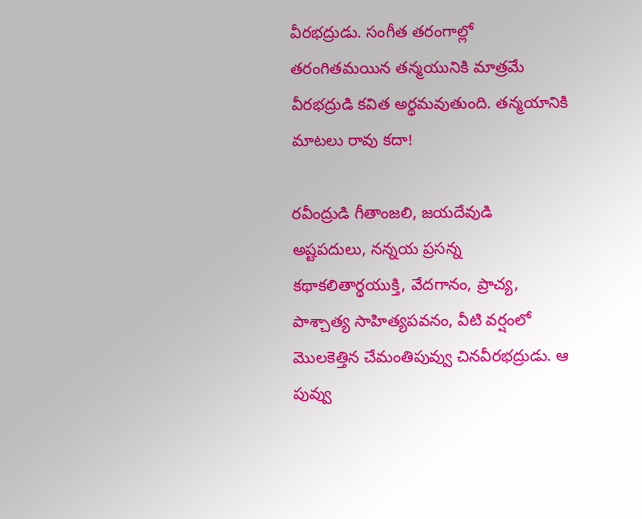వీరభద్రుడు. సంగీత తరంగాల్లో తరంగితమయిన తన్మయునికి మాత్రమే వీరభద్రుడి కవిత అర్థమవుతుంది. తన్మయానికి మాటలు రావు కదా!

రవీంద్రుడి గీతాంజలి, జయదేవుడి అష్టపదులు, నన్నయ ప్రసన్న కథాకలితార్థయుక్తి, వేదగానం, ప్రాచ్య, పాశ్చాత్య సాహిత్యపవనం, వీటి వర్షంలో మొలకెత్తిన చేమంతిపువ్వు చినవీరభద్రుడు. ఆ పువ్వు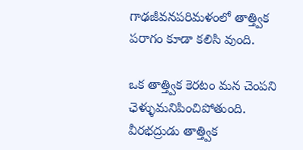గాఢజీవనపరిమళంలో తాత్త్విక పరాగం కూడా కలిసి వుంది.

ఒక తాత్త్విక కెరటం మన చెంపని ఛెళ్ళుమనిపించిపోతుంది. వీరభద్రుడు తాత్త్విక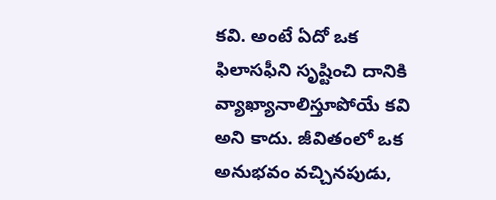కవి. అంటే ఏదో ఒక ఫిలాసఫీని సృష్టించి దానికి వ్యాఖ్యానాలిస్తూపోయే కవి అని కాదు. జీవితంలో ఒక అనుభవం వచ్చినపుడు,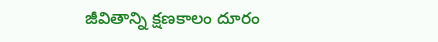జీవితాన్ని క్షణకాలం దూరం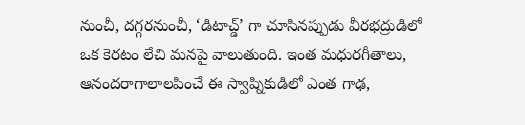నుంచీ, దగ్గరనుంచీ, ‘డిటాచ్డ్’ గా చూసినప్పుడు వీరభద్రుడిలో ఒక కెరటం లేచి మనపై వాలుతుంది. ఇంత మధురగీతాలు, ఆనందరాగాలాలపించే ఈ స్వాప్నికుడిలో ఎంత గాఢ,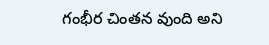గంభీర చింతన వుంది అని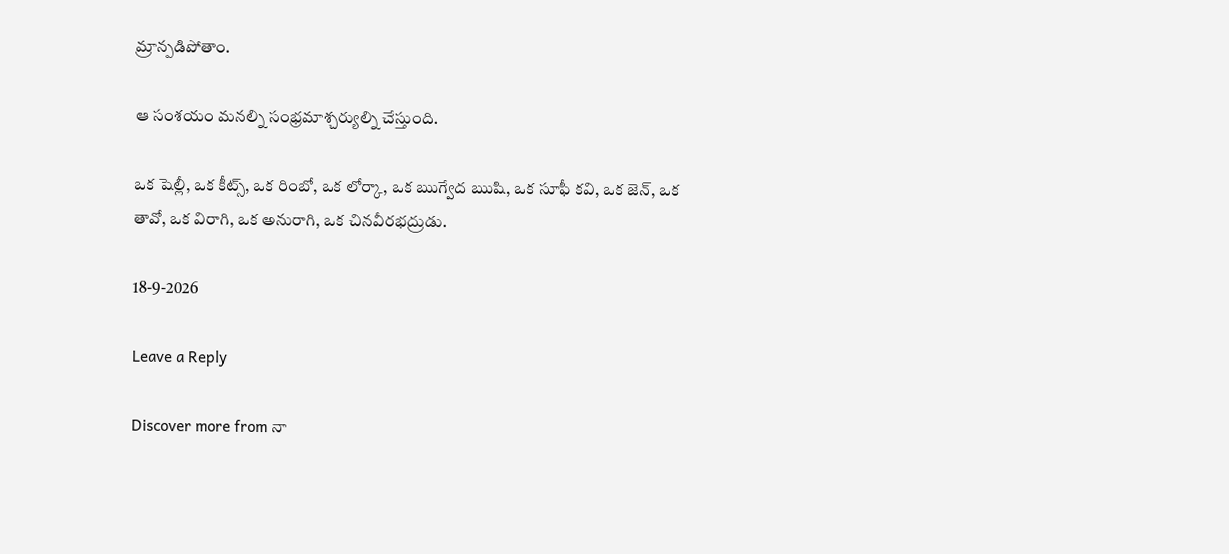మ్రాన్పడిపోతాం.

ఆ సంశయం మనల్ని సంభ్రమాశ్చర్యుల్ని చేస్తుంది.

ఒక షెల్లీ, ఒక కీట్స్, ఒక రింబో, ఒక లోర్కా, ఒక ఋగ్వేద ఋషి, ఒక సూఫీ కవి, ఒక జెన్, ఒక తావో, ఒక విరాగి, ఒక అనురాగి, ఒక చినవీరభద్రుడు.

18-9-2026

Leave a Reply

Discover more from నా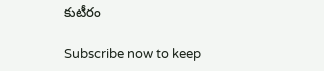కుటీరం

Subscribe now to keep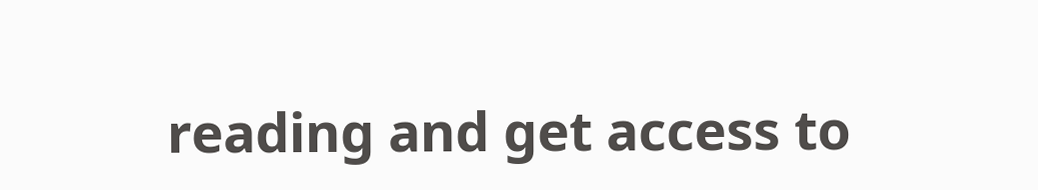reading and get access to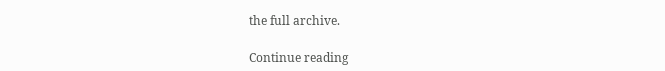the full archive.

Continue reading